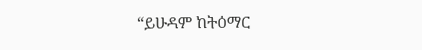“ይሁዳም ከትዕማር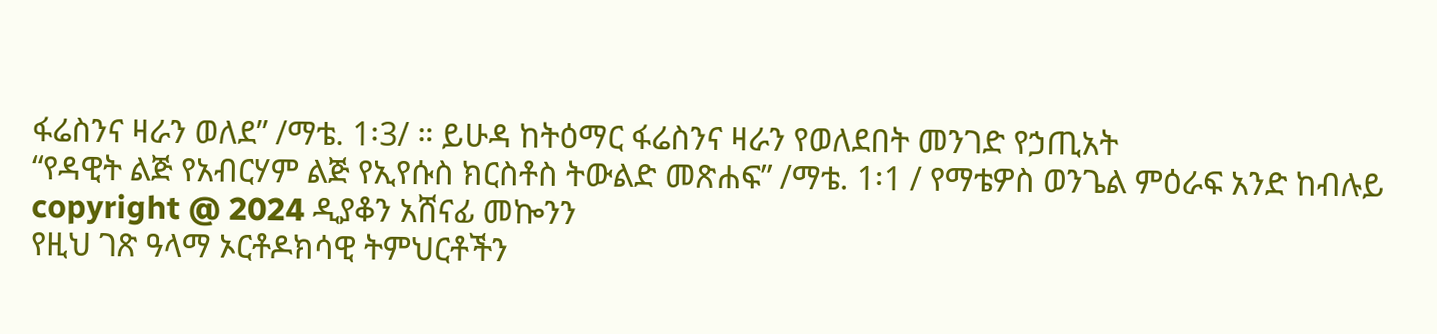ፋሬስንና ዛራን ወለደ” /ማቴ. 1፡3/ ። ይሁዳ ከትዕማር ፋሬስንና ዛራን የወለደበት መንገድ የኃጢአት
“የዳዊት ልጅ የአብርሃም ልጅ የኢየሱስ ክርስቶስ ትውልድ መጽሐፍ” /ማቴ. 1፡1 / የማቴዎስ ወንጌል ምዕራፍ አንድ ከብሉይ
copyright @ 2024 ዲያቆን አሸናፊ መኰንን
የዚህ ገጽ ዓላማ ኦርቶዶክሳዊ ትምህርቶችን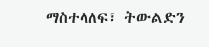ማስተላለፍ፣ ትውልድን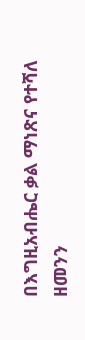በእግዚአብሔር ቃል ማነጽና የተሻለ ዘመንን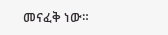መናፈቅ ነው።